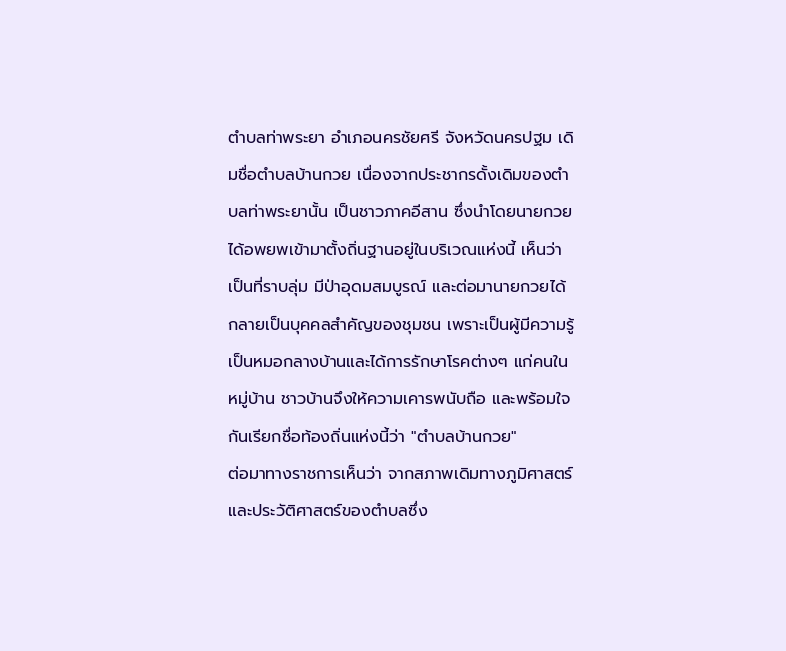ตำบลท่าพระยา อำเภอนครชัยศรี จังหวัดนครปฐม เดิมชื่อตำบลบ้านกวย เนื่องจากประชากรดั้งเดิมของตำบลท่าพระยานั้น เป็นชาวภาคอีสาน ซึ่งนำโดยนายกวย ได้อพยพเข้ามาตั้งถิ่นฐานอยู่ในบริเวณแห่งนี้ เห็นว่าเป็นที่ราบลุ่ม มีป่าอุดมสมบูรณ์ และต่อมานายกวยได้กลายเป็นบุคคลสำคัญของชุมชน เพราะเป็นผู้มีความรู้เป็นหมอกลางบ้านและได้การรักษาโรคต่างๆ แก่คนในหมู่บ้าน ชาวบ้านจึงให้ความเคารพนับถือ และพร้อมใจกันเรียกชื่อท้องถิ่นแห่งนี้ว่า "ตำบลบ้านกวย"
ต่อมาทางราชการเห็นว่า จากสภาพเดิมทางภูมิศาสตร์และประวัติศาสตร์ของตำบลซึ่ง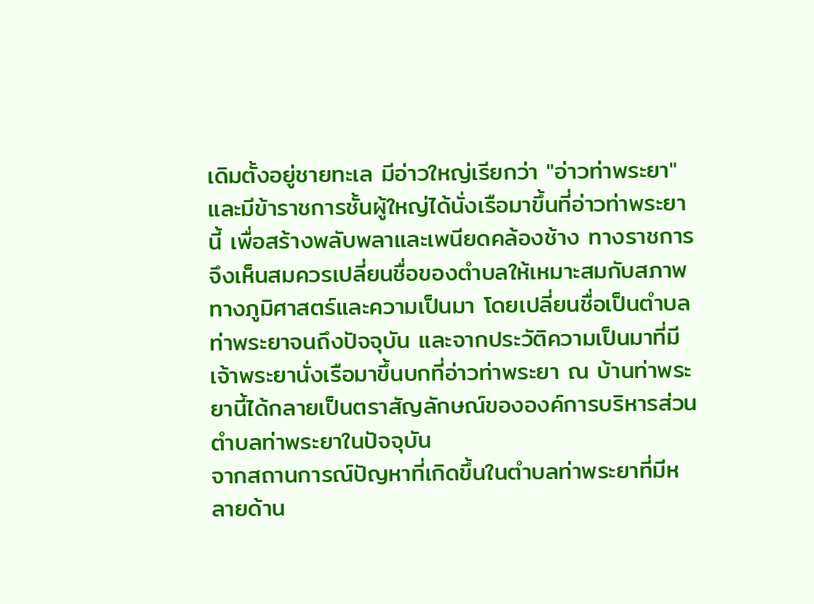เดิมตั้งอยู่ชายทะเล มีอ่าวใหญ่เรียกว่า "อ่าวท่าพระยา" และมีข้าราชการชั้นผู้ใหญ่ได้นั่งเรือมาขึ้นที่อ่าวท่าพระยานี้ เพื่อสร้างพลับพลาและเพนียดคล้องช้าง ทางราชการจึงเห็นสมควรเปลี่ยนชื่อของตำบลให้เหมาะสมกับสภาพทางภูมิศาสตร์และความเป็นมา โดยเปลี่ยนชื่อเป็นตำบลท่าพระยาจนถึงปัจจุบัน และจากประวัติความเป็นมาที่มีเจ้าพระยานั่งเรือมาขึ้นบกที่อ่าวท่าพระยา ณ บ้านท่าพระยานี้ได้กลายเป็นตราสัญลักษณ์ขององค์การบริหารส่วนตำบลท่าพระยาในปัจจุบัน
จากสถานการณ์ปัญหาที่เกิดขึ้นในตำบลท่าพระยาที่มีหลายด้าน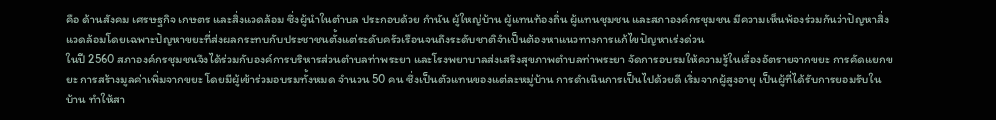คือ ด้านสังคม เศรษฐกิจ เกษตร และสิ่งแวดล้อม ซึ่งผู้นำในตำบล ประกอบด้วย กำนัน ผู้ใหญ่บ้าน ผู้แทนท้องถิ่น ผู้แทนชุมชน และสภาองค์กรชุมชน มีความเห็นพ้องร่วมกันว่าปัญหาสิ่งแวดล้อมโดยเฉพาะปัญหาขยะที่ส่งผลกระทบกับประชาชนตั้งแต่ระดับครัวเรือนจนถึงระดับชาติจำเป็นต้องหาแนวทางการแก้ไขปัญหาเร่งด่วน
ในปี 2560 สภาองค์กรชุมชนจึงได้ร่วมกับองค์การบริหารส่วนตำบลท่าพระยา และโรงพยาบาลส่งเสริงสุขภาพตำบลท่าพระยา จัดการอบรมให้ความรู้ในเรื่องอัตรายจากขยะ การคัดแยกขยะ การสร้างมูลค่าเพิ่มจากขยะ โดยมีผู้เข้าร่วมอบรมทั้งหมด จำนวน 50 คน ซึ่งเป็นตัวแทนของแต่ละหมู่บ้าน การดำเนินการเป็นไปด้วยดี เริ่มจากผู้สูงอายุ เป็นผู้ที่ได้รับการยอมรับในบ้าน ทำให้สา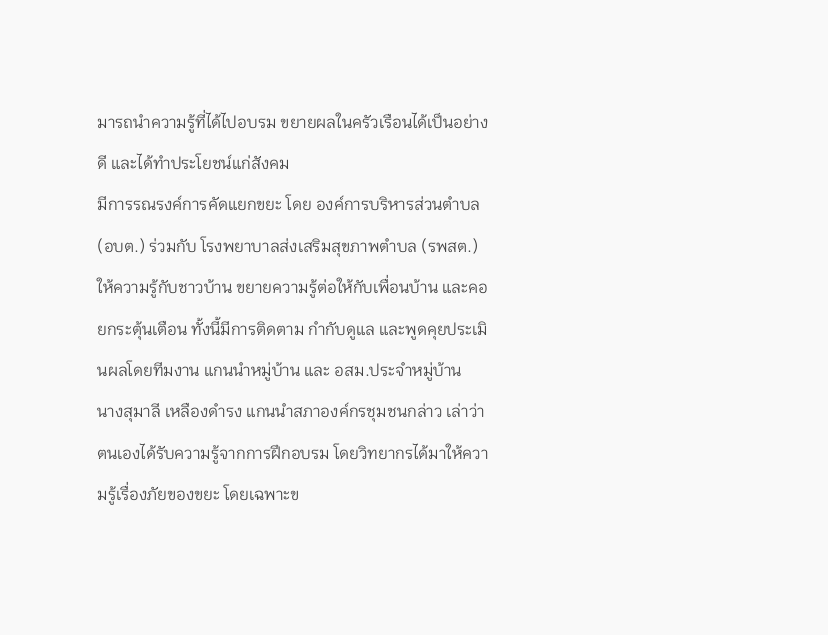มารถนำความรู้ที่ได้ไปอบรม ขยายผลในครัวเรือนได้เป็นอย่างดี และได้ทำประโยชน์แก่สังคม
มีการรณรงค์การคัดแยกขยะ โดย องค์การบริหารส่วนตำบล (อบต.) ร่วมกับ โรงพยาบาลส่งเสริมสุขภาพตำบล (รพสต.) ให้ความรู้กับชาวบ้าน ขยายความรู้ต่อให้กับเพื่อนบ้าน และคอยกระตุ้นเตือน ทั้งนี้มีการติดตาม กำกับดูแล และพูดคุยประเมินผลโดยทีมงาน แกนนำหมู่บ้าน และ อสม.ประจำหมู่บ้าน
นางสุมาลี เหลืองดำรง แกนนำสภาองค์กรชุมชนกล่าว เล่าว่า ตนเองได้รับความรู้จากการฝึกอบรม โดยวิทยากรได้มาให้ความรู้เรื่องภัยของขยะ โดยเฉพาะข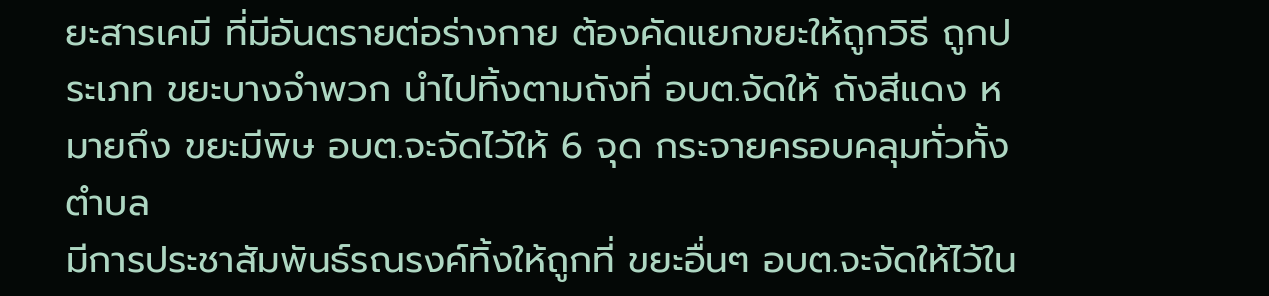ยะสารเคมี ที่มีอันตรายต่อร่างกาย ต้องคัดแยกขยะให้ถูกวิธี ถูกประเภท ขยะบางจำพวก นำไปทิ้งตามถังที่ อบต.จัดให้ ถังสีแดง หมายถึง ขยะมีพิษ อบต.จะจัดไว้ให้ 6 จุด กระจายครอบคลุมทั่วทั้งตำบล
มีการประชาสัมพันธ์รณรงค์ทิ้งให้ถูกที่ ขยะอื่นๆ อบต.จะจัดให้ไว้ใน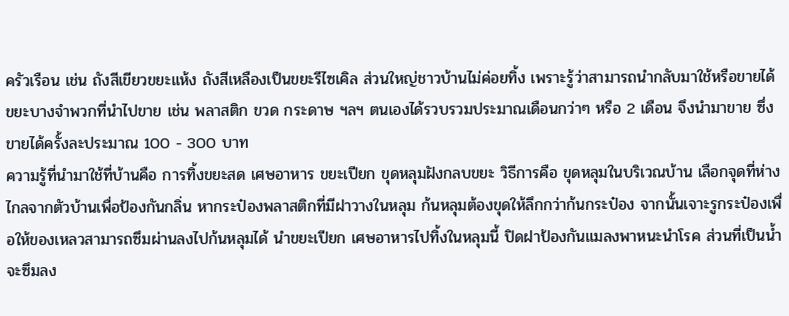ครัวเรือน เช่น ถังสีเขียวขยะแห้ง ถังสีเหลืองเป็นขยะรีไซเคิล ส่วนใหญ่ชาวบ้านไม่ค่อยทิ้ง เพราะรู้ว่าสามารถนำกลับมาใช้หรือขายได้ ขยะบางจำพวกที่นำไปขาย เช่น พลาสติก ขวด กระดาษ ฯลฯ ตนเองได้รวบรวมประมาณเดือนกว่าๆ หรือ 2 เดือน จึงนำมาขาย ซึ่งขายได้ครั้งละประมาณ 100 - 300 บาท
ความรู้ที่นำมาใช้ที่บ้านคือ การทิ้งขยะสด เศษอาหาร ขยะเปียก ขุดหลุมฝังกลบขยะ วิธีการคือ ขุดหลุมในบริเวณบ้าน เลือกจุดที่ห่างไกลจากตัวบ้านเพื่อป้องกันกลิ่น หากระป๋องพลาสติกที่มีฝาวางในหลุม ก้นหลุมต้องขุดให้ลึกกว่าก้นกระป๋อง จากนั้นเจาะรูกระป๋องเพื่อให้ของเหลวสามารถซึมผ่านลงไปก้นหลุมได้ นำขยะเปียก เศษอาหารไปทิ้งในหลุมนี้ ปิดฝาป้องกันแมลงพาหนะนำโรค ส่วนที่เป็นน้ำจะซึมลง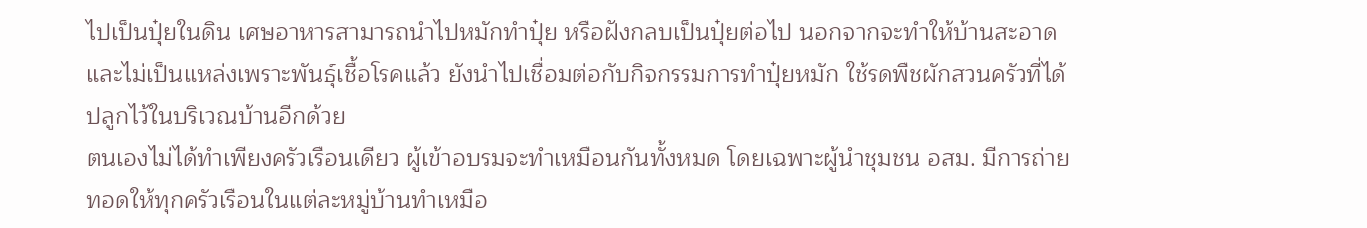ไปเป็นปุ๋ยในดิน เศษอาหารสามารถนำไปหมักทำปุ๋ย หรือฝังกลบเป็นปุ๋ยต่อไป นอกจากจะทำให้บ้านสะอาดและไม่เป็นแหล่งเพราะพันธุ์เชื้อโรคแล้ว ยังนำไปเชื่อมต่อกับกิจกรรมการทำปุ๋ยหมัก ใช้รดพืชผักสวนครัวที่ได้ปลูกไว้ในบริเวณบ้านอีกด้วย
ตนเองไม่ได้ทำเพียงครัวเรือนเดียว ผู้เข้าอบรมจะทำเหมือนกันทั้งหมด โดยเฉพาะผู้นำชุมชน อสม. มีการถ่ายทอดให้ทุกครัวเรือนในแต่ละหมู่บ้านทำเหมือ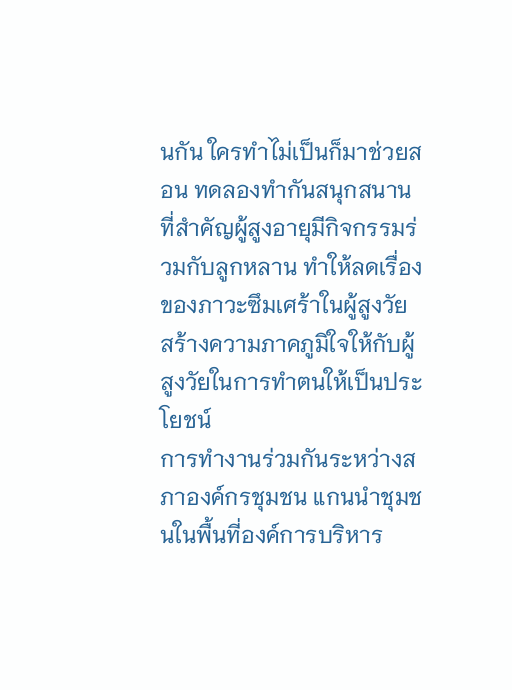นกัน ใครทำไม่เป็นก็มาช่วยสอน ทดลองทำกันสนุกสนาน ที่สำคัญผู้สูงอายุมีกิจกรรมร่วมกับลูกหลาน ทำให้ลดเรื่องของภาวะซึมเศร้าในผู้สูงวัย สร้างความภาคภูมิใจให้กับผู้สูงวัยในการทำตนให้เป็นประโยชน์
การทำงานร่วมกันระหว่างสภาองค์กรชุมชน แกนนำชุมชนในพื้นที่องค์การบริหาร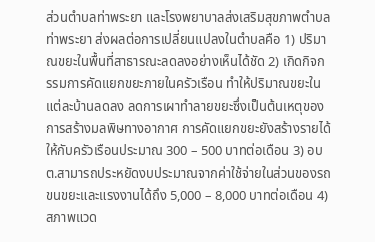ส่วนตำบลท่าพระยา และโรงพยาบาลส่งเสริมสุขภาพตำบลท่าพระยา ส่งผลต่อการเปลี่ยนแปลงในตำบลคือ 1) ปริมาณขยะในพื้นที่สาธารณะลดลงอย่างเห็นได้ชัด 2) เกิดกิจกรรมการคัดแยกขยะภายในครัวเรือน ทำให้ปริมาณขยะในแต่ละบ้านลดลง ลดการเผาทำลายขยะซึ่งเป็นต้นเหตุของการสร้างมลพิษทางอากาศ การคัดแยกขยะยังสร้างรายได้ให้กับครัวเรือนประมาณ 300 – 500 บาทต่อเดือน 3) อบต.สามารถประหยัดงบประมาณจากค่าใช้จ่ายในส่วนของรถขนขยะและแรงงานได้ถึง 5,000 – 8,000 บาทต่อเดือน 4) สภาพแวด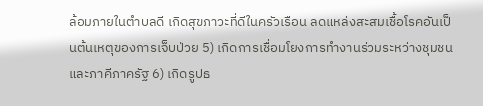ล้อมภายในตำบลดี เกิดสุขภาวะที่ดีในครัวเรือน ลดแหล่งสะสมเชื้อโรคอันเป็นต้นเหตุของการเจ็บป่วย 5) เกิดการเชื่อมโยงการทำงานร่วมระหว่างชุมชนและภาคีภาครัฐ 6) เกิดรูปธ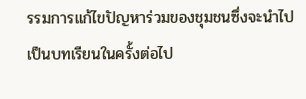รรมการแก้ไขปัญหาร่วมของชุมชนซึ่งจะนำไปเป็นบทเรียนในครั้งต่อไป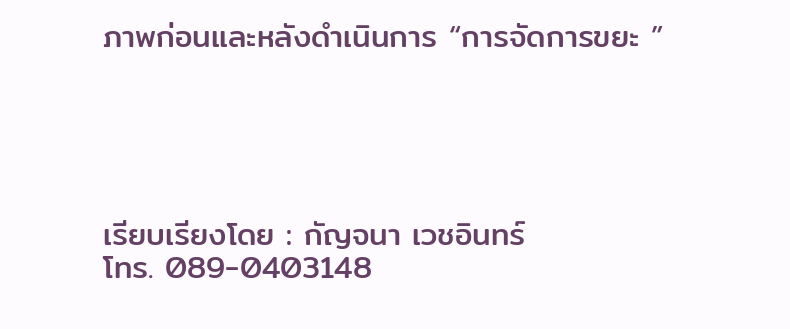ภาพก่อนและหลังดำเนินการ “การจัดการขยะ ”





เรียบเรียงโดย : กัญจนา เวชอินทร์
โทร. 089-0403148